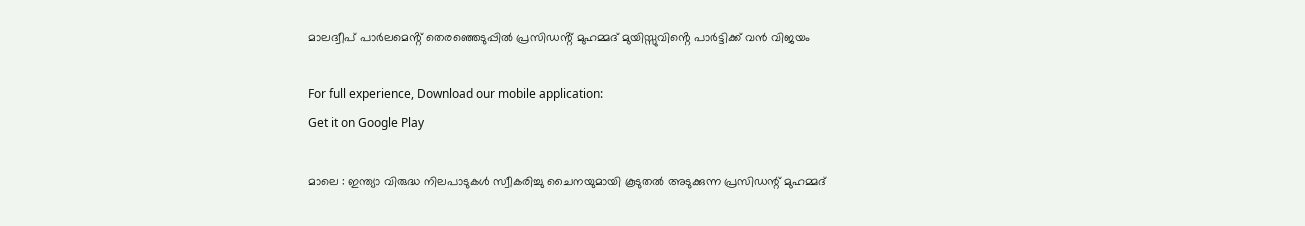മാലദ്വീപ് പാർലമെൻ്റ് തെരഞ്ഞെടുപ്പിൽ പ്രസിഡൻ്റ് മുഹമ്മദ് മുയിസ്സുവിൻ്റെ പാർട്ടിക്ക് വൻ വിജയം

For full experience, Download our mobile application:
Get it on Google Play

മാലെ : ഇന്ത്യാ വിരുദ്ധ നിലപാടുകൾ സ്വീകരിച്ചു ചൈനയുമായി കൂടുതൽ അടുക്കുന്ന പ്രസിഡന്റ് മുഹമ്മദ്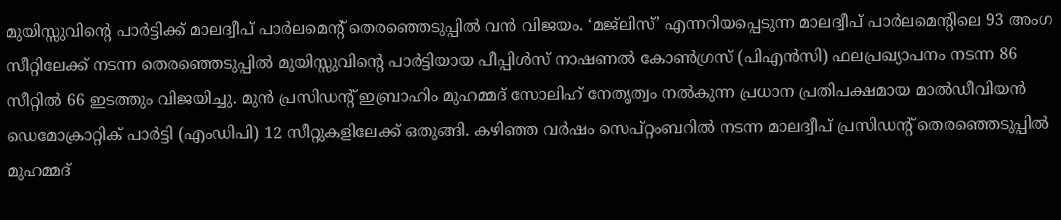മുയിസ്സുവിൻ്റെ പാർട്ടിക്ക് മാലദ്വീപ് പാർലമെൻ്റ് തെരഞ്ഞെടുപ്പിൽ വൻ വിജയം. ‘മജ്ലിസ്’ എന്നറിയപ്പെടുന്ന മാലദ്വീപ് പാർലമെൻ്റിലെ 93 അംഗ സീറ്റിലേക്ക് നടന്ന തെരഞ്ഞെടുപ്പിൽ മുയിസ്സുവിൻ്റെ പാർട്ടിയായ പീപ്പിൾസ് നാഷണൽ കോൺഗ്രസ് (പിഎൻസി) ഫലപ്രഖ്യാപനം നടന്ന 86 സീറ്റിൽ 66 ഇടത്തും വിജയിച്ചു. മുൻ പ്രസിഡൻ്റ് ഇബ്രാഹിം മുഹമ്മദ് സോലിഹ് നേതൃത്വം നൽകുന്ന പ്രധാന പ്രതിപക്ഷമായ മാൽഡീവിയൻ ഡെമോക്രാറ്റിക് പാർട്ടി (എംഡിപി) 12 സീറ്റുകളിലേക്ക് ഒതുങ്ങി. കഴിഞ്ഞ വർഷം സെപ്റ്റംബറിൽ നടന്ന മാലദ്വീപ് പ്രസിഡൻ്റ് തെരഞ്ഞെടുപ്പിൽ മുഹമ്മദ്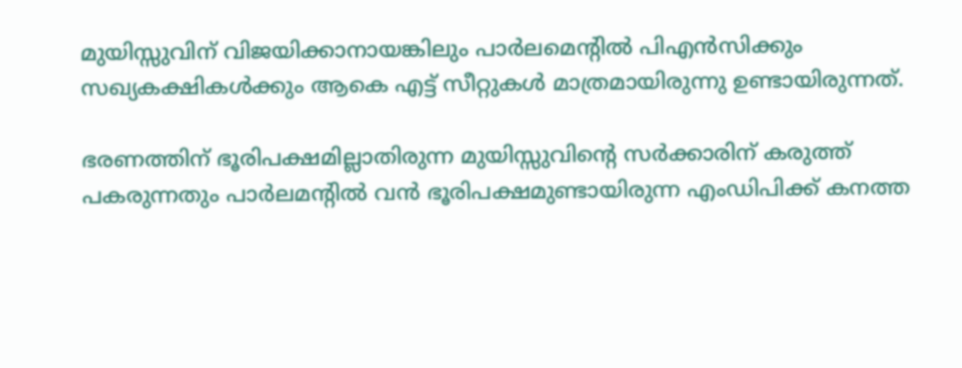മുയിസ്സുവിന് വിജയിക്കാനായങ്കിലും പാർലമെൻ്റിൽ പിഎൻസിക്കും സഖ്യകക്ഷികൾക്കും ആകെ എട്ട് സീറ്റുകൾ മാത്രമായിരുന്നു ഉണ്ടായിരുന്നത്.

ഭരണത്തിന് ഭൂരിപക്ഷമില്ലാതിരുന്ന മുയിസ്സുവിൻ്റെ സർക്കാരിന് കരുത്ത് പകരുന്നതും പാർലമൻ്റിൽ വൻ ഭൂരിപക്ഷമുണ്ടായിരുന്ന എംഡിപിക്ക് കനത്ത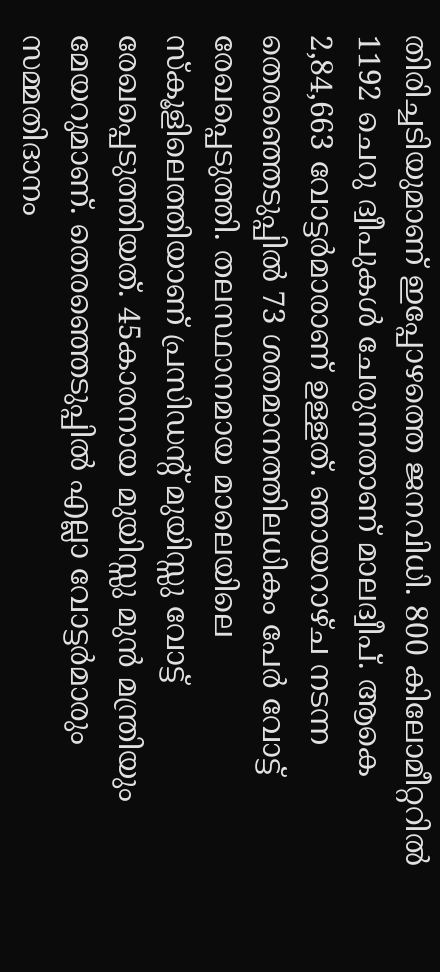തിരിച്ചടിയുമാണ് ഇപ്പോഴത്തെ ജനവിധി. 800 കിലോമീറ്ററിൽ 1192 ചെറു ദ്വീപുകൾ ചേരുന്നതാണ് മാലദ്വീപ്. ആകെ 2,84,663 വോട്ടർമാരാണ് ഉള്ളത്. ഞായറാഴ്ച നടന്ന തെരഞ്ഞെടുപ്പിൽ 73 ശതമാനത്തിലധികം പേർ വോട്ട് രേഖപ്പെടുത്തി. തലസ്ഥാനമായ മാലെയിലെ സ്കൂളിലെത്തിയാണ് പ്രസിഡൻ്റ് മുയിസ്സു വോട്ട് രേഖപ്പെടുത്തിയത്. 45കാരനായ മുയിസ്സു മുൻ മന്ത്രിയും മേയറുമാണ്. തെരഞ്ഞെടുപ്പിൽ എല്ലാ വോട്ടർമാരും സമ്മതിദാനം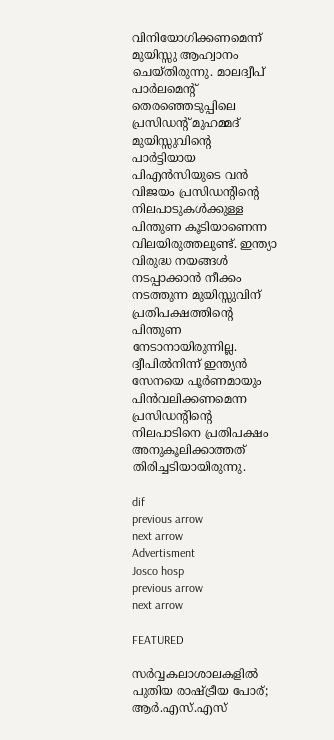വിനിയോഗിക്കണമെന്ന് മുയിസ്സു ആഹ്വാനം ചെയ്തിരുന്നു. മാലദ്വീപ് പാർലമെൻ്റ് തെരഞ്ഞെടുപ്പിലെ പ്രസിഡന്റ് മുഹമ്മദ് മുയിസ്സുവിൻ്റെ പാർട്ടിയായ പിഎൻസിയുടെ വൻ വിജയം പ്രസിഡൻ്റിൻ്റെ നിലപാടുകൾക്കുള്ള പിന്തുണ കൂടിയാണെന്ന വിലയിരുത്തലുണ്ട്. ഇന്ത്യാ വിരുദ്ധ നയങ്ങൾ നടപ്പാക്കാൻ നീക്കം നടത്തുന്ന മുയിസ്സുവിന് പ്രതിപക്ഷത്തിൻ്റെ പിന്തുണ നേടാനായിരുന്നില്ല. ദ്വീപിൽനിന്ന് ഇന്ത്യൻ സേനയെ പൂർണമായും പിൻവലിക്കണമെന്ന പ്രസിഡൻ്റിൻ്റെ നിലപാടിനെ പ്രതിപക്ഷം അനുകൂലിക്കാത്തത് തിരിച്ചടിയായിരുന്നു.

dif
previous arrow
next arrow
Advertisment
Josco hosp
previous arrow
next arrow

FEATURED

സർവ്വകലാശാലകളിൽ പുതിയ രാഷ്ട്രീയ പോര്; ആർ.എസ്.എസ്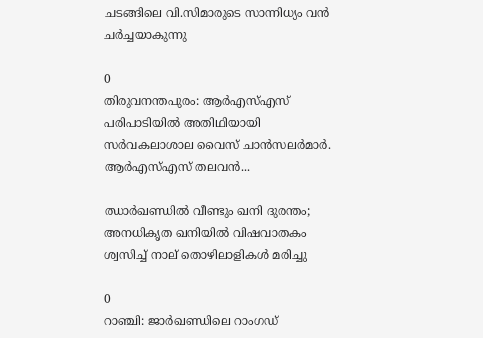ചടങ്ങിലെ വി.സിമാരുടെ സാന്നിധ്യം വൻ ചർച്ചയാകുന്നു

0
തിരുവനന്തപുരം: ആർഎസ്എസ് പരിപാടിയിൽ അതിഥിയായി സർവകലാശാല വൈസ് ചാൻസലർമാർ. ആർഎസ്എസ് തലവൻ...

ഝാർഖണ്ഡിൽ വീണ്ടും ഖനി ദുരന്തം; അനധികൃത ഖനിയിൽ വിഷവാതകം ശ്വസിച്ച് നാല് തൊഴിലാളികൾ മരിച്ചു

0
റാഞ്ചി: ജാര്‍ഖണ്ഡിലെ റാംഗഡ്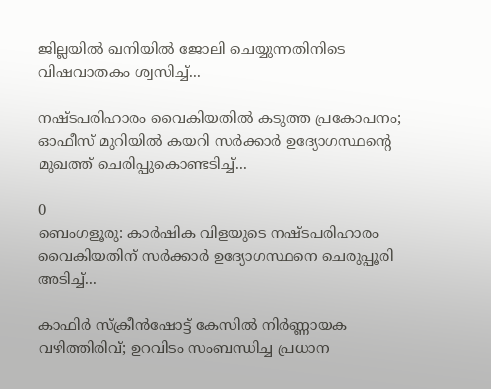ജില്ലയിൽ ഖനിയില്‍ ജോലി ചെയ്യുന്നതിനിടെ വിഷവാതകം ശ്വസിച്ച്...

നഷ്ടപരിഹാരം വൈകിയതിൽ കടുത്ത പ്രകോപനം; ഓഫീസ് മുറിയിൽ കയറി സർക്കാർ ഉദ്യോഗസ്ഥന്റെ മുഖത്ത് ചെരിപ്പുകൊണ്ടടിച്ച്...

0
ബെംഗളൂരു: കാർഷിക വിളയുടെ നഷ്ടപരിഹാരം വൈകിയതിന് സര്‍ക്കാര്‍ ഉദ്യോഗസ്ഥനെ ചെരുപ്പൂരി അടിച്ച്...

കാഫിർ സ്ക്രീൻഷോട്ട് കേസിൽ നിർണ്ണായക വഴിത്തിരിവ്; ഉറവിടം സംബന്ധിച്ച പ്രധാന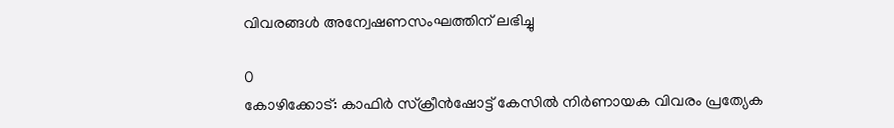വിവരങ്ങൾ അന്വേഷണസംഘത്തിന് ലഭിച്ചു

0
കോഴിക്കോട്: കാഫിര്‍ സ്‌ക്രീന്‍ഷോട്ട് കേസില്‍ നിര്‍ണായക വിവരം പ്രത്യേക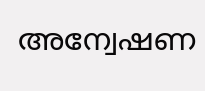അന്വേഷണ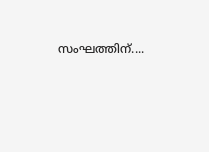സംഘത്തിന്....